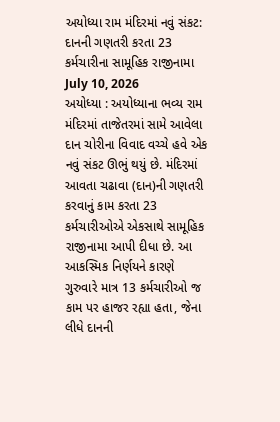અયોધ્યા રામ મંદિરમાં નવું સંકટ: દાનની ગણતરી કરતા 23 કર્મચારીના સામૂહિક રાજીનામા
July 10, 2026
અયોધ્યા : અયોધ્યાના ભવ્ય રામ મંદિરમાં તાજેતરમાં સામે આવેલા દાન ચોરીના વિવાદ વચ્ચે હવે એક નવું સંકટ ઊભું થયું છે. મંદિરમાં આવતા ચઢાવા (દાન)ની ગણતરી કરવાનું કામ કરતા 23 કર્મચારીઓએ એકસાથે સામૂહિક રાજીનામા આપી દીધા છે. આ આકસ્મિક નિર્ણયને કારણે ગુરુવારે માત્ર 13 કર્મચારીઓ જ કામ પર હાજર રહ્યા હતા, જેના લીધે દાનની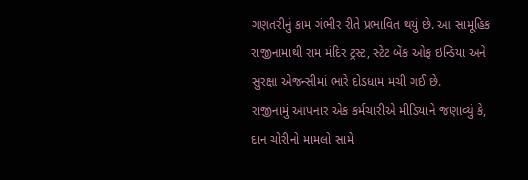ગણતરીનું કામ ગંભીર રીતે પ્રભાવિત થયું છે. આ સામૂહિક રાજીનામાથી રામ મંદિર ટ્રસ્ટ, સ્ટેટ બેંક ઓફ ઇન્ડિયા અને સુરક્ષા એજન્સીમાં ભારે દોડધામ મચી ગઈ છે.
રાજીનામું આપનાર એક કર્મચારીએ મીડિયાને જણાવ્યું કે, દાન ચોરીનો મામલો સામે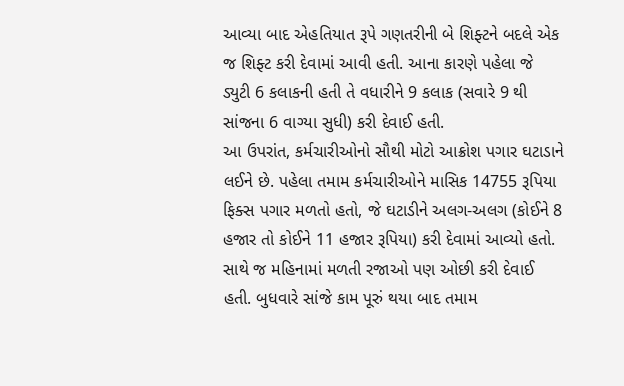આવ્યા બાદ એહતિયાત રૂપે ગણતરીની બે શિફ્ટને બદલે એક જ શિફ્ટ કરી દેવામાં આવી હતી. આના કારણે પહેલા જે ડ્યુટી 6 કલાકની હતી તે વધારીને 9 કલાક (સવારે 9 થી સાંજના 6 વાગ્યા સુધી) કરી દેવાઈ હતી.
આ ઉપરાંત, કર્મચારીઓનો સૌથી મોટો આક્રોશ પગાર ઘટાડાને લઈને છે. પહેલા તમામ કર્મચારીઓને માસિક 14755 રૂપિયા ફિક્સ પગાર મળતો હતો, જે ઘટાડીને અલગ-અલગ (કોઈને 8 હજાર તો કોઈને 11 હજાર રૂપિયા) કરી દેવામાં આવ્યો હતો. સાથે જ મહિનામાં મળતી રજાઓ પણ ઓછી કરી દેવાઈ હતી. બુધવારે સાંજે કામ પૂરું થયા બાદ તમામ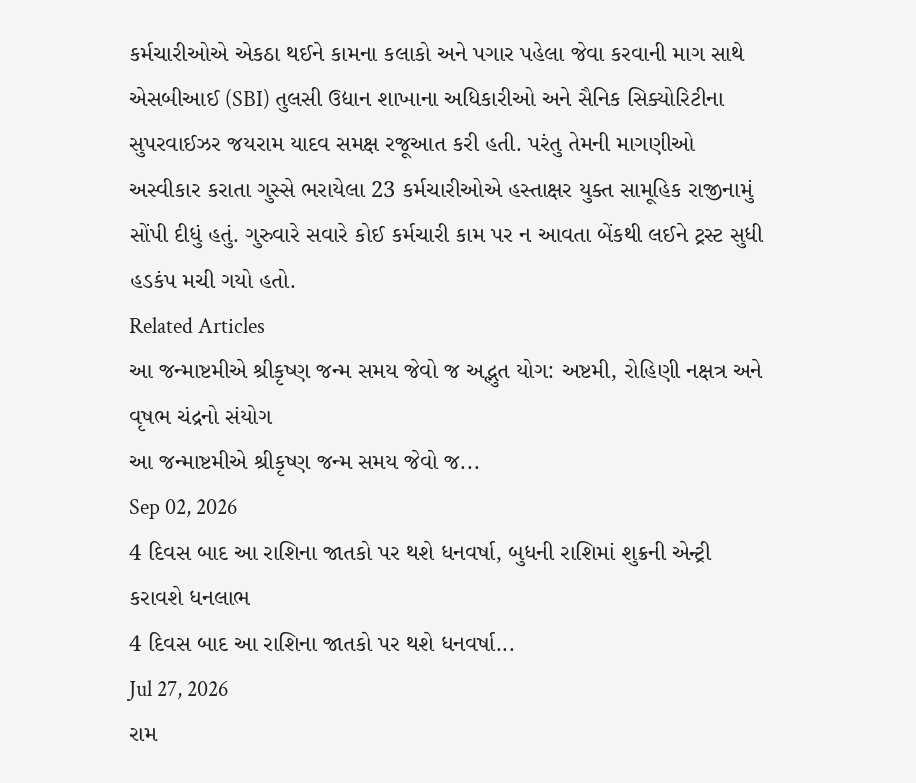કર્મચારીઓએ એકઠા થઈને કામના કલાકો અને પગાર પહેલા જેવા કરવાની માગ સાથે એસબીઆઈ (SBI) તુલસી ઉદ્યાન શાખાના અધિકારીઓ અને સૈનિક સિક્યોરિટીના સુપરવાઈઝર જયરામ યાદવ સમક્ષ રજૂઆત કરી હતી. પરંતુ તેમની માગણીઓ અસ્વીકાર કરાતા ગુસ્સે ભરાયેલા 23 કર્મચારીઓએ હસ્તાક્ષર યુક્ત સામૂહિક રાજીનામું સોંપી દીધું હતું. ગુરુવારે સવારે કોઈ કર્મચારી કામ પર ન આવતા બેંકથી લઈને ટ્રસ્ટ સુધી હડકંપ મચી ગયો હતો.
Related Articles
આ જન્માષ્ટમીએ શ્રીકૃષ્ણ જન્મ સમય જેવો જ અદ્ભુત યોગ: અષ્ટમી, રોહિણી નક્ષત્ર અને વૃષભ ચંદ્રનો સંયોગ
આ જન્માષ્ટમીએ શ્રીકૃષ્ણ જન્મ સમય જેવો જ...
Sep 02, 2026
4 દિવસ બાદ આ રાશિના જાતકો પર થશે ધનવર્ષા, બુધની રાશિમાં શુક્રની એન્ટ્રી કરાવશે ધનલાભ
4 દિવસ બાદ આ રાશિના જાતકો પર થશે ધનવર્ષા...
Jul 27, 2026
રામ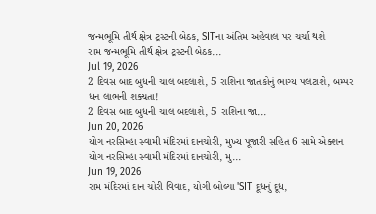જન્મભૂમિ તીર્થ ક્ષેત્ર ટ્રસ્ટની બેઠક, SITના અંતિમ અહેવાલ પર ચર્ચા થશે
રામ જન્મભૂમિ તીર્થ ક્ષેત્ર ટ્રસ્ટની બેઠક...
Jul 19, 2026
2 દિવસ બાદ બુધની ચાલ બદલાશે, 5 રાશિના જાતકોનું ભાગ્ય પલટાશે, બમ્પર ધન લાભની શક્યતા!
2 દિવસ બાદ બુધની ચાલ બદલાશે, 5 રાશિના જા...
Jun 20, 2026
યોગ નરસિમ્હા સ્વામી મંદિરમાં દાનચોરી, મુખ્ય પૂજારી સહિત 6 સામે એક્શન
યોગ નરસિમ્હા સ્વામી મંદિરમાં દાનચોરી, મુ...
Jun 19, 2026
રામ મંદિરમાં દાન ચોરી વિવાદ, યોગી બોલ્યા 'SIT દૂધનું દૂધ,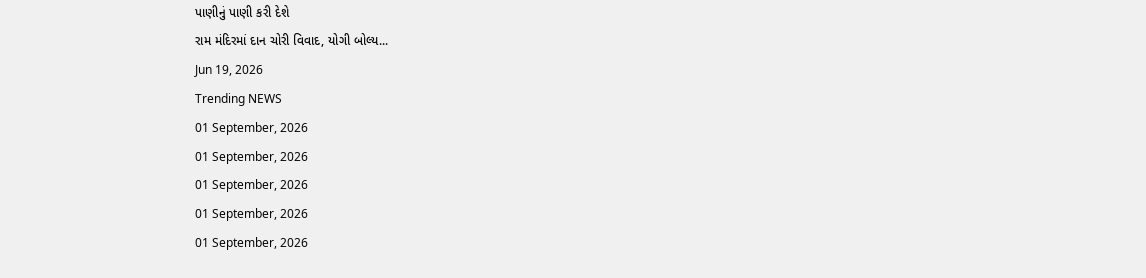પાણીનું પાણી કરી દેશે
રામ મંદિરમાં દાન ચોરી વિવાદ, યોગી બોલ્ય...
Jun 19, 2026
Trending NEWS
01 September, 2026
01 September, 2026
01 September, 2026
01 September, 2026
01 September, 2026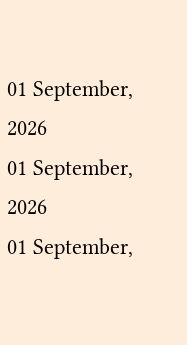01 September, 2026
01 September, 2026
01 September,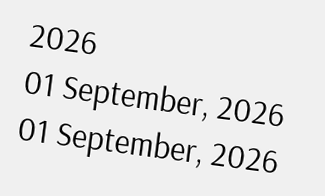2026
01 September, 2026
01 September, 2026